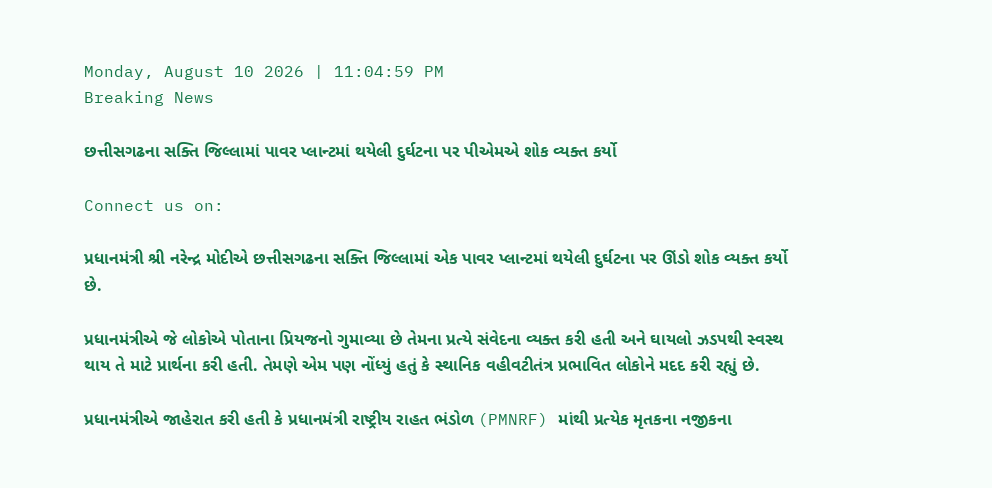Monday, August 10 2026 | 11:04:59 PM
Breaking News

છત્તીસગઢના સક્તિ જિલ્લામાં પાવર પ્લાન્ટમાં થયેલી દુર્ઘટના પર પીએમએ શોક વ્યક્ત કર્યો

Connect us on:

પ્રધાનમંત્રી શ્રી નરેન્દ્ર મોદીએ છત્તીસગઢના સક્તિ જિલ્લામાં એક પાવર પ્લાન્ટમાં થયેલી દુર્ઘટના પર ઊંડો શોક વ્યક્ત કર્યો છે.

પ્રધાનમંત્રીએ જે લોકોએ પોતાના પ્રિયજનો ગુમાવ્યા છે તેમના પ્રત્યે સંવેદના વ્યક્ત કરી હતી અને ઘાયલો ઝડપથી સ્વસ્થ થાય તે માટે પ્રાર્થના કરી હતી. તેમણે એમ પણ નોંધ્યું હતું કે સ્થાનિક વહીવટીતંત્ર પ્રભાવિત લોકોને મદદ કરી રહ્યું છે.

પ્રધાનમંત્રીએ જાહેરાત કરી હતી કે પ્રધાનમંત્રી રાષ્ટ્રીય રાહત ભંડોળ (PMNRF) માંથી પ્રત્યેક મૃતકના નજીકના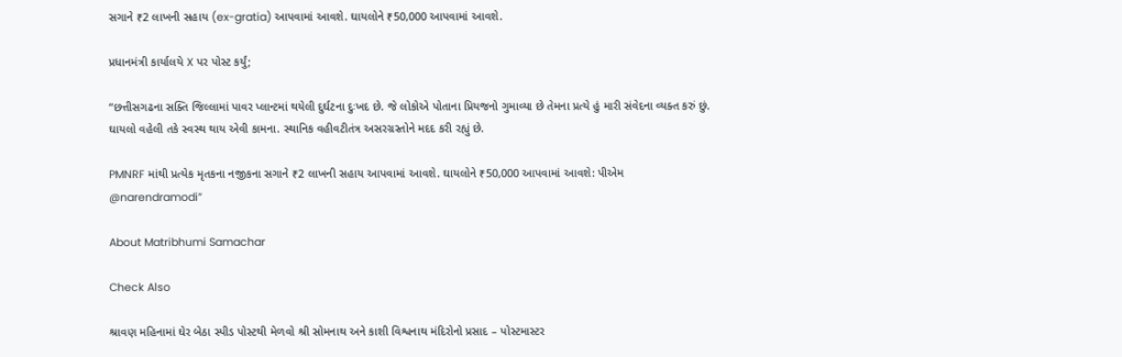સગાને ₹2 લાખની સહાય (ex-gratia) આપવામાં આવશે. ઘાયલોને ₹50,000 આપવામાં આવશે.

પ્રધાનમંત્રી કાર્યાલયે X પર પોસ્ટ કર્યું;

“છત્તીસગઢના સક્તિ જિલ્લામાં પાવર પ્લાન્ટમાં થયેલી દુર્ઘટના દુઃખદ છે. જે લોકોએ પોતાના પ્રિયજનો ગુમાવ્યા છે તેમના પ્રત્યે હું મારી સંવેદના વ્યક્ત કરું છું. ઘાયલો વહેલી તકે સ્વસ્થ થાય એવી કામના. સ્થાનિક વહીવટીતંત્ર અસરગ્રસ્તોને મદદ કરી રહ્યું છે.

PMNRF માંથી પ્રત્યેક મૃતકના નજીકના સગાને ₹2 લાખની સહાય આપવામાં આવશે. ઘાયલોને ₹50,000 આપવામાં આવશે: પીએમ @narendramodi”

About Matribhumi Samachar

Check Also

શ્રાવણ મહિનામાં ઘેર બેઠા સ્પીડ પોસ્ટથી મેળવો શ્રી સોમનાથ અને કાશી વિશ્વનાથ મંદિરોનો પ્રસાદ – પોસ્ટમાસ્ટર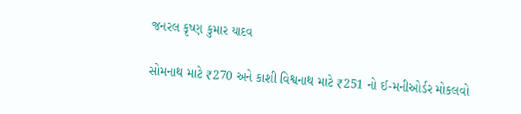જનરલ કૃષ્ણ કુમાર યાદવ

સોમનાથ માટે ₹270 અને કાશી વિશ્વનાથ માટે ₹251 નો ઈ-મનીઓર્ડર મોકલવો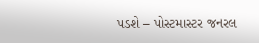પડશે – પોસ્ટમાસ્ટર જનરલ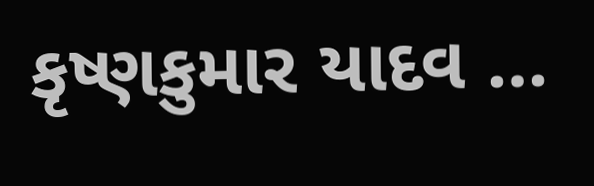કૃષ્ણકુમાર યાદવ …